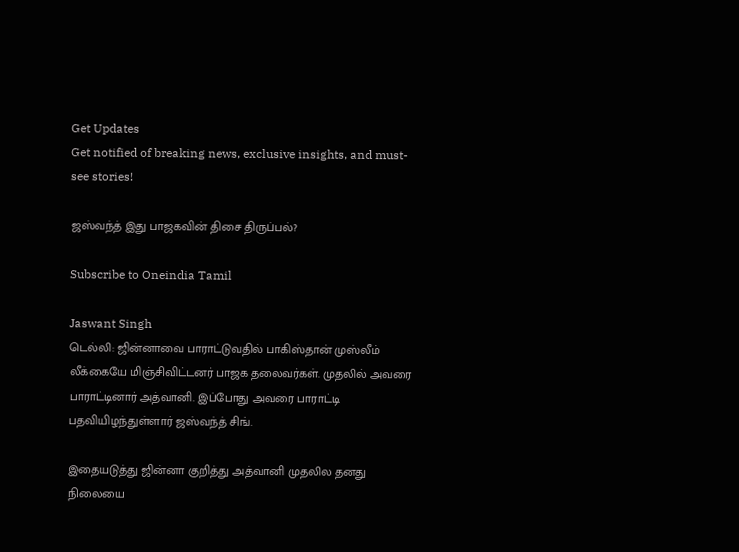Get Updates
Get notified of breaking news, exclusive insights, and must-see stories!

ஜஸ்வந்த் இது பாஜகவின் திசை திருப்பல்?

Subscribe to Oneindia Tamil

Jaswant Singh
டெல்லி: ஜின்னாவை பாராட்டுவதில் பாகிஸ்தான் முஸ்லீம் லீக்கையே மிஞ்சிவிட்டனர் பாஜக தலைவர்கள். முதலில் அவரை பாராட்டினார் அத்வானி. இப்போது அவரை பாராட்டி பதவியிழந்துள்ளார் ஜஸ்வந்த் சிங்.

இதையடுத்து ஜின்னா குறித்து அத்வானி முதலில தனது நிலையை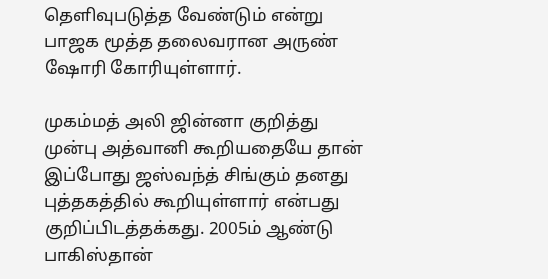தெளிவுபடுத்த வேண்டும் என்று பாஜக மூத்த தலைவரான அருண் ஷோரி கோரியுள்ளார்.

முகம்மத் அலி ஜின்னா குறித்து முன்பு அத்வானி கூறியதையே தான் இப்போது ஜஸ்வந்த் சிங்கும் தனது புத்தகத்தில் கூறியுள்ளார் என்பது குறிப்பிடத்தக்கது. 2005ம் ஆண்டு பாகிஸ்தான்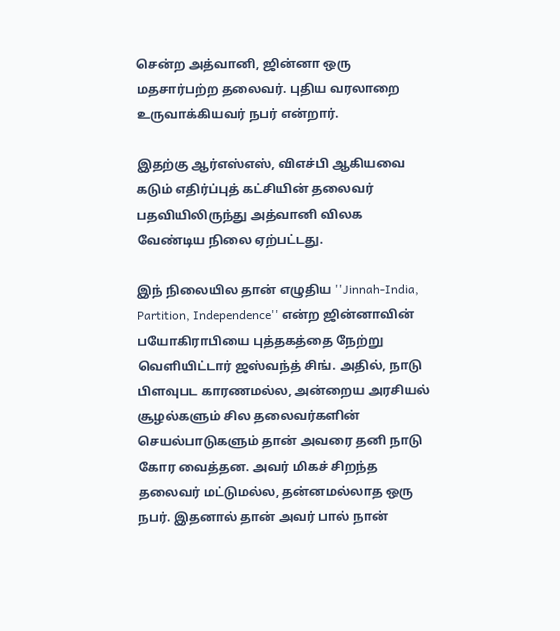சென்ற அத்வானி, ஜின்னா ஒரு மதசார்பற்ற தலைவர். புதிய வரலாறை உருவாக்கியவர் நபர் என்றார்.

இதற்கு ஆர்எஸ்எஸ், விஎச்பி ஆகியவை கடும் எதிர்ப்புத் கட்சியின் தலைவர் பதவியிலிருந்து அத்வானி விலக வேண்டிய நிலை ஏற்பட்டது.

இந் நிலையில தான் எழுதிய ''Jinnah-India, Partition, Independence'' என்ற ஜின்னாவின் பயோகிராபியை புத்தகத்தை நேற்று வெளியிட்டார் ஜஸ்வந்த் சிங். அதில், நாடு பிளவுபட காரணமல்ல, அன்றைய அரசியல் சூழல்களும் சில தலைவர்களின் செயல்பாடுகளும் தான் அவரை தனி நாடு கோர வைத்தன. அவர் மிகச் சிறந்த தலைவர் மட்டுமல்ல, தன்னமல்லாத ஒரு நபர். இதனால் தான் அவர் பால் நான்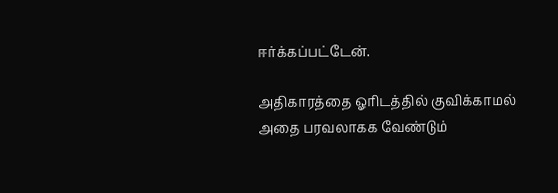ஈர்க்கப்பட்டேன்.

அதிகாரத்தை ஓரிடத்தில் குவிக்காமல் அதை பரவலாகக வேண்டும்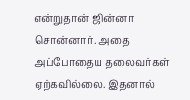என்றுதான் ஜின்னா சொன்னார். அதை அப்போதைய தலைவர்கள் ஏற்கவில்லை. இதனால்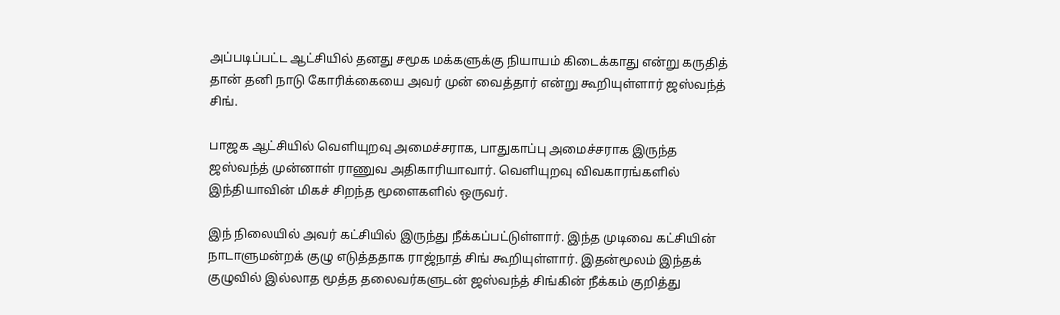அப்படிப்பட்ட ஆட்சியில் தனது சமூக மக்களுக்கு நியாயம் கிடைக்காது என்று கருதித் தான் தனி நாடு கோரிக்கையை அவர் முன் வைத்தார் என்று கூறியுள்ளார் ஜஸ்வந்த் சிங்.

பாஜக ஆட்சியில் வெளியுறவு அமைச்சராக, பாதுகாப்பு அமைச்சராக இருந்த ஜஸ்வந்த் முன்னாள் ராணுவ அதிகாரியாவார். வெளியுறவு விவகாரங்களில் இந்தியாவின் மிகச் சிறந்த மூளைகளில் ஒருவர்.

இந் நிலையில் அவர் கட்சியில் இருந்து நீக்கப்பட்டுள்ளார். இந்த முடிவை கட்சியின் நாடாளுமன்றக் குழு எடுத்ததாக ராஜ்நாத் சிங் கூறியுள்ளார். இதன்மூலம் இந்தக் குழுவில் இல்லாத மூத்த தலைவர்களுடன் ஜஸ்வந்த் சிங்கின் நீக்கம் குறித்து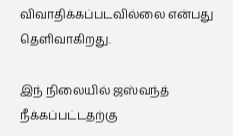விவாதிக்கப்படவில்லை என்பது தெளிவாகிறது.

இந் நிலையில் ஜஸ்வந்த் நீக்கப்பட்டதற்கு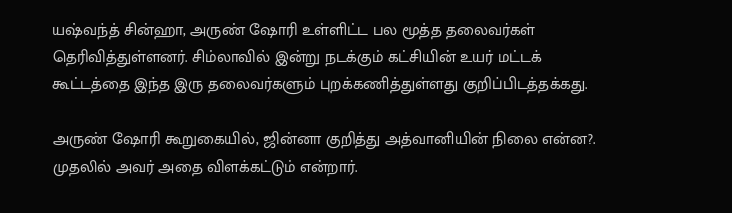யஷ்வந்த் சின்ஹா, அருண் ஷோரி உள்ளிட்ட பல மூத்த தலைவர்கள் தெரிவித்துள்ளனர். சிம்லாவில் இன்று நடக்கும் கட்சியின் உயர் மட்டக் கூட்டத்தை இந்த இரு தலைவர்களும் புறக்கணித்துள்ளது குறிப்பிடத்தக்கது.

அருண் ஷோரி கூறுகையில், ஜின்னா குறித்து அத்வானியின் நிலை என்ன?. முதலில் அவர் அதை விளக்கட்டும் என்றார்.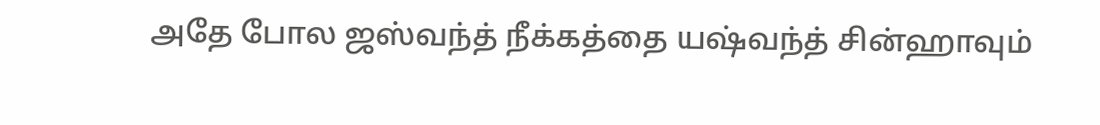அதே போல ஜஸ்வந்த் நீக்கத்தை யஷ்வந்த் சின்ஹாவும்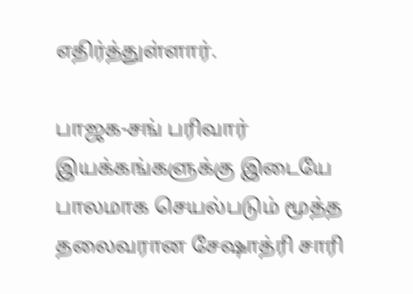எதிர்த்துள்ளார்.

பாஜக-சங் பரிவார் இயக்கங்களுக்கு இடையே பாலமாக செயல்படும் மூத்த தலைவரான சேஷாத்ரி சாரி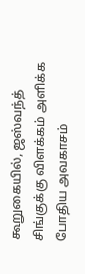கூறுகையில், ஜஸ்வந்த் சிங்குக்கு விளக்கம் அளிக்க போதிய அவகாசம்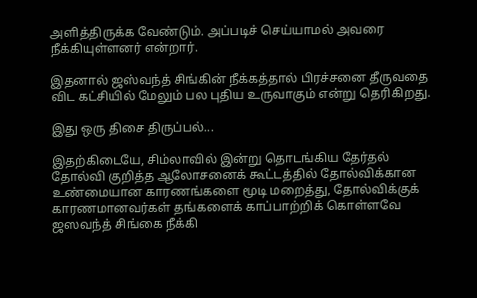அளித்திருக்க வேண்டும். அப்படிச் செய்யாமல் அவரை நீக்கியுள்ளனர் என்றார்.

இதனால் ஜஸ்வந்த் சிங்கின் நீக்கத்தால் பிரச்சனை தீருவதை விட கட்சியில் மேலும் பல புதிய உருவாகும் என்று தெரிகிறது.

இது ஒரு திசை திருப்பல்...

இதற்கிடையே, சிம்லாவில் இன்று தொடங்கிய தேர்தல் தோல்வி குறித்த ஆலோசனைக் கூட்டத்தில் தோல்விக்கான உண்மையான காரணங்களை மூடி மறைத்து, தோல்விக்குக் காரணமானவர்கள் தங்களைக் காப்பாற்றிக் கொள்ளவே ஜஸவந்த் சிங்கை நீக்கி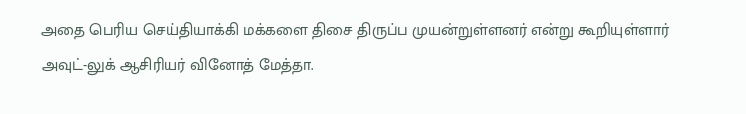அதை பெரிய செய்தியாக்கி மக்களை திசை திருப்ப முயன்றுள்ளனர் என்று கூறியுள்ளார் அவுட்-லுக் ஆசிரியர் வினோத் மேத்தா.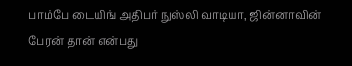பாம்பே டையிங் அதிபர் நுஸ்லி வாடியா, ஜின்னாவின் பேரன் தான் என்பது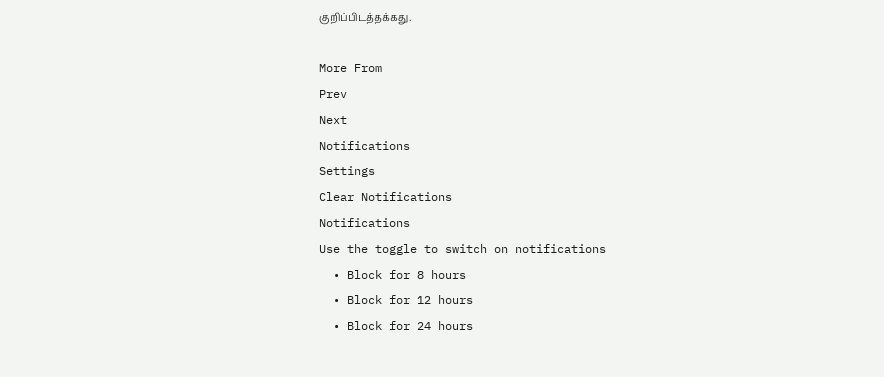குறிப்பிடத்தக்கது.

More From
Prev
Next
Notifications
Settings
Clear Notifications
Notifications
Use the toggle to switch on notifications
  • Block for 8 hours
  • Block for 12 hours
  • Block for 24 hours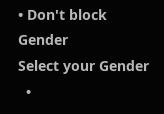• Don't block
Gender
Select your Gender
  •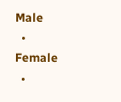Male
  • Female
  •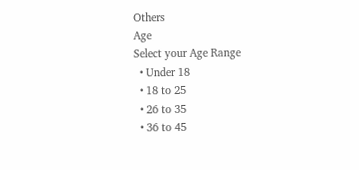Others
Age
Select your Age Range
  • Under 18
  • 18 to 25
  • 26 to 35
  • 36 to 45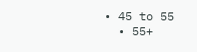• 45 to 55
  • 55+